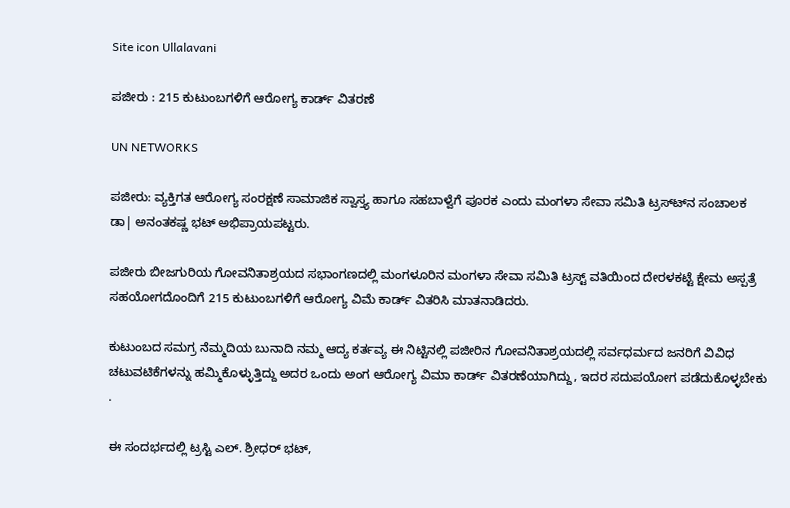Site icon Ullalavani

ಪಜೀರು : 215 ಕುಟುಂಬಗಳಿಗೆ ಆರೋಗ್ಯ ಕಾರ್ಡ್ ವಿತರಣೆ

UN NETWORKS

ಪಜೀರು: ವ್ಯಕ್ತಿಗತ ಆರೋಗ್ಯ ಸಂರಕ್ಷಣೆ ಸಾಮಾಜಿಕ ಸ್ವಾಸ್ತ್ಯ ಹಾಗೂ ಸಹಬಾಳ್ವೆಗೆ ಪೂರಕ ಎಂದು ಮಂಗಳಾ ಸೇವಾ ಸಮಿತಿ ಟ್ರಸ್ಟ್‍ನ ಸಂಚಾಲಕ ಡಾ| ಅನಂತಕಷ್ಣ ಭಟ್ ಅಭಿಪ್ರಾಯಪಟ್ಟರು.

ಪಜೀರು ಬೀಜಗುರಿಯ ಗೋವನಿತಾಶ್ರಯದ ಸಭಾಂಗಣದಲ್ಲಿ ಮಂಗಳೂರಿನ ಮಂಗಳಾ ಸೇವಾ ಸಮಿತಿ ಟ್ರಸ್ಟ್ ವತಿಯಿಂದ ದೇರಳಕಟ್ಟೆ ಕ್ಷೇಮ ಅಸ್ಪತ್ರೆ ಸಹಯೋಗದೊಂದಿಗೆ 215 ಕುಟುಂಬಗಳಿಗೆ ಆರೋಗ್ಯ ವಿಮೆ ಕಾರ್ಡ್ ವಿತರಿಸಿ ಮಾತನಾಡಿದರು.

ಕುಟುಂಬದ ಸಮಗ್ರ ನೆಮ್ಮದಿಯ ಬುನಾದಿ ನಮ್ಮ ಆದ್ಯ ಕರ್ತವ್ಯ ಈ ನಿಟ್ಟಿನಲ್ಲಿ ಪಜೀರಿನ ಗೋವನಿತಾಶ್ರಯದಲ್ಲಿ ಸರ್ವಧರ್ಮದ ಜನರಿಗೆ ವಿವಿಧ ಚಟುವಟಿಕೆಗಳನ್ನು ಹಮ್ಮಿಕೊಳ್ಳುತ್ತಿದ್ದು ಅದರ ಒಂದು ಅಂಗ ಆರೋಗ್ಯ ವಿಮಾ ಕಾರ್ಡ್ ವಿತರಣೆಯಾಗಿದ್ದು, ಇದರ ಸದುಪಯೋಗ ಪಡೆದುಕೊಳ್ಳಬೇಕು .

ಈ ಸಂದರ್ಭದಲ್ಲಿ ಟ್ರಸ್ಟಿ ಎಲ್. ಶ್ರೀಧರ್ ಭಟ್,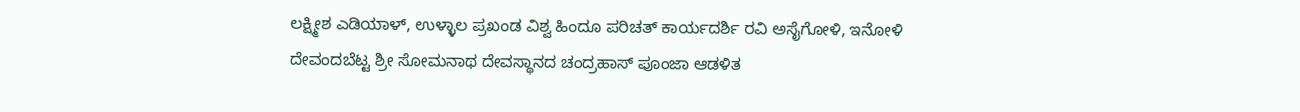ಲಕ್ಷ್ಮೀಶ ಎಡಿಯಾಳ್, ಉಳ್ಳಾಲ ಪ್ರಖಂಡ ವಿಶ್ವ ಹಿಂದೂ ಪರಿಚತ್ ಕಾರ್ಯದರ್ಶಿ ರವಿ ಅಸೈಗೋಳಿ, ಇನೋಳಿ ದೇವಂದಬೆಟ್ಟ ಶ್ರೀ ಸೋಮನಾಥ ದೇವಸ್ಥಾನದ ಚಂದ್ರಹಾಸ್ ಪೂಂಜಾ ಆಡಳಿತ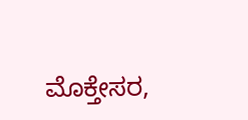ಮೊಕ್ತೇಸರ,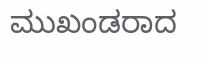ಮುಖಂಡರಾದ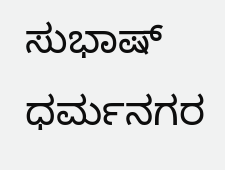ಸುಭಾಷ್ ಧರ್ಮನಗರ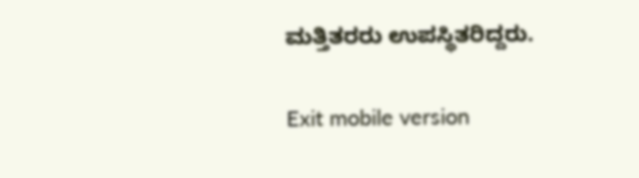ಮತ್ತಿತರರು ಉಪಸ್ಥಿತರಿದ್ದರು.

Exit mobile version